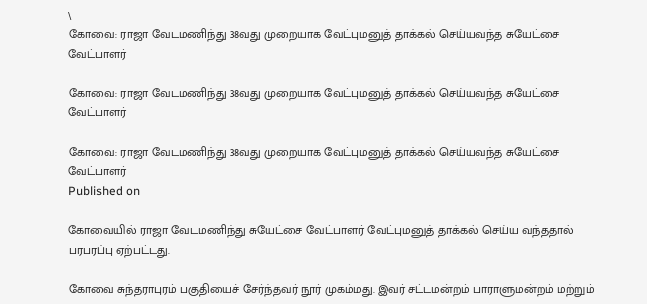\
கோவை: ராஜா வேடமணிந்து 38வது முறையாக வேட்புமனுத் தாக்கல் செய்யவந்த சுயேட்சை வேட்பாளர்

கோவை: ராஜா வேடமணிந்து 38வது முறையாக வேட்புமனுத் தாக்கல் செய்யவந்த சுயேட்சை வேட்பாளர்

கோவை: ராஜா வேடமணிந்து 38வது முறையாக வேட்புமனுத் தாக்கல் செய்யவந்த சுயேட்சை வேட்பாளர்
Published on

கோவையில் ராஜா வேடமணிந்து சுயேட்சை வேட்பாளர் வேட்புமனுத் தாக்கல் செய்ய வந்ததால் பரபரப்பு ஏற்பட்டது.

கோவை சுந்தராபுரம் பகுதியைச் சேர்ந்தவர் நூர் முகம்மது. இவர் சட்டமன்றம் பாராளுமன்றம் மற்றும்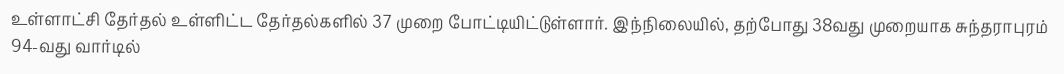உள்ளாட்சி தேர்தல் உள்ளிட்ட தேர்தல்களில் 37 முறை போட்டியிட்டுள்ளார். இந்நிலையில், தற்போது 38வது முறையாக சுந்தராபுரம் 94-வது வார்டில்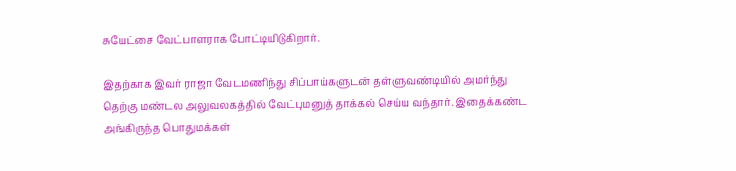சுயேட்சை வேட்பாளராக போட்டியிடுகிறார்.

இதற்காக இவர் ராஜா வேடமணிந்து சிப்பாய்களுடன் தள்ளுவண்டியில் அமர்ந்து தெற்கு மண்டல அலுவலகத்தில் வேட்புமனுத் தாக்கல் செய்ய வந்தார். இதைக்கண்ட அங்கிருந்த பொதுமக்கள்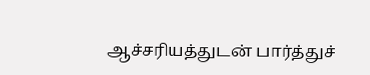ஆச்சரியத்துடன் பார்த்துச்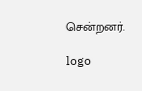சென்றனர்.

logo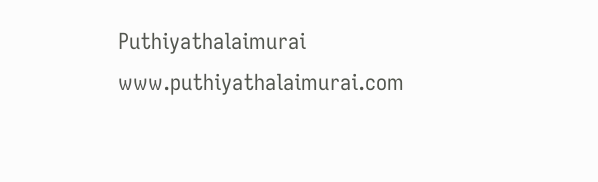Puthiyathalaimurai
www.puthiyathalaimurai.com